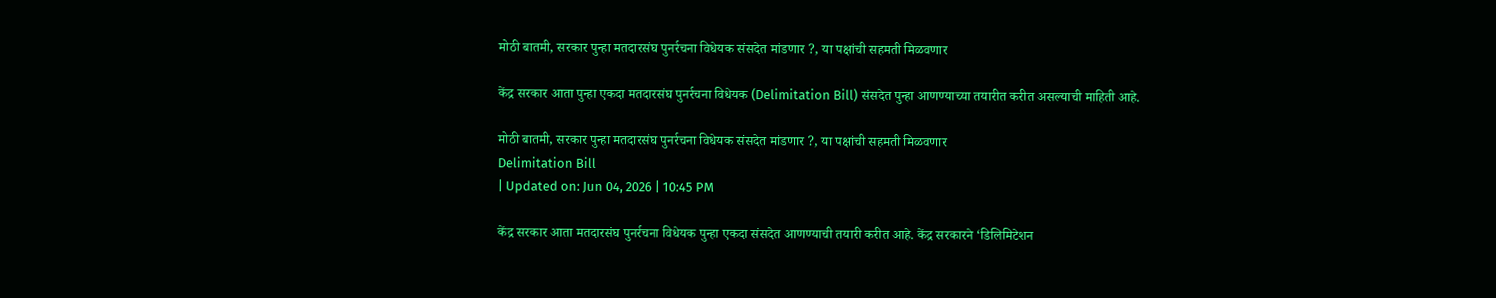मोठी बातमी, सरकार पुन्हा मतदारसंघ पुनर्रचना विधेयक संसदेत मांडणार ?, या पक्षांची सहमती मिळवणार

केंद्र सरकार आता पुन्हा एकदा मतदारसंघ पुनर्रचना विधेयक (Delimitation Bill) संसदेत पुन्हा आणण्याच्या तयारीत करीत असल्याची माहिती आहे.

मोठी बातमी, सरकार पुन्हा मतदारसंघ पुनर्रचना विधेयक संसदेत मांडणार ?, या पक्षांची सहमती मिळवणार
Delimitation Bill
| Updated on: Jun 04, 2026 | 10:45 PM

केंद्र सरकार आता मतदारसंघ पुनर्रचना विधेयक पुन्हा एकदा संसदेत आणण्याची तयारी करीत आहे. केंद्र सरकारने ‘डिलिमिटेशन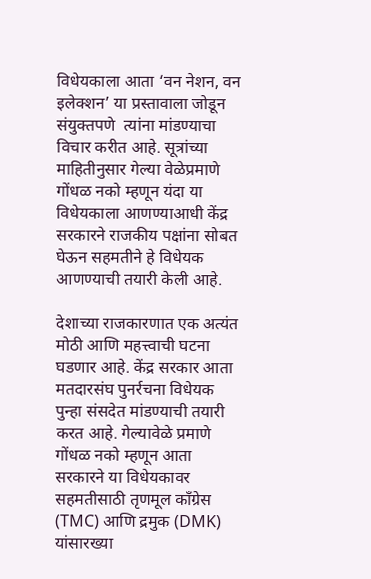विधेयकाला आता ‘वन नेशन, वन इलेक्शन’ या प्रस्तावाला जोडून संयुक्तपणे  त्यांना मांडण्याचा विचार करीत आहे. सूत्रांच्या माहितीनुसार गेल्या वेळेप्रमाणे गोंधळ नको म्हणून यंदा या विधेयकाला आणण्याआधी केंद्र सरकारने राजकीय पक्षांना सोबत घेऊन सहमतीने हे विधेयक आणण्याची तयारी केली आहे.

देशाच्या राजकारणात एक अत्यंत मोठी आणि महत्त्वाची घटना घडणार आहे. केंद्र सरकार आता मतदारसंघ पुनर्रचना विधेयक पुन्हा संसदेत मांडण्याची तयारी करत आहे. गेल्यावेळे प्रमाणे गोंधळ नको म्हणून आता सरकारने या विधेयकावर सहमतीसाठी तृणमूल काँग्रेस (TMC) आणि द्रमुक (DMK) यांसारख्या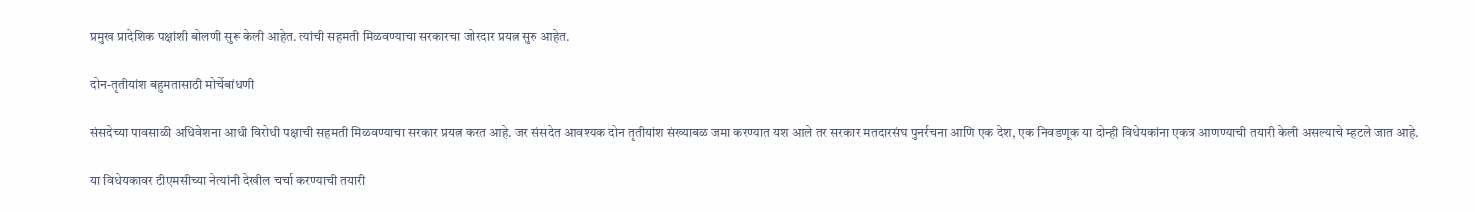प्रमुख प्रादेशिक पक्षांशी बोलणी सुरू केली आहेत. त्यांची सहमती मिळवण्याचा सरकारचा जोरदार प्रयत्न सुरु आहेत.

दोन-तृतीयांश बहुमतासाठी मोर्चेबांधणी

संसदेच्या पावसाळी अधिवेशना आधी विरोधी पक्षाची सहमती मिळवण्याचा सरकार प्रयत्न करत आहे. जर संसदेत आवश्यक दोन तृतीयांश संख्याबळ जमा करण्यात यश आले तर सरकार मतदारसंघ पुनर्रचना आणि एक देश, एक निवडणूक या दोन्ही विधेयकांना एकत्र आणण्याची तयारी केली असल्याचे म्हटले जात आहे.

या विधेयकावर टीएमसीच्या नेत्यांनी देखील चर्चा करण्याची तयारी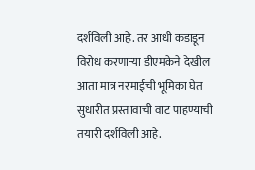दर्शविली आहे. तर आधी कडाडून विरोध करणाऱ्या डीएमकेने देखील आता मात्र नरमाईची भूमिका घेत सुधारीत प्रस्तावाची वाट पाहण्याची तयारी दर्शविली आहे.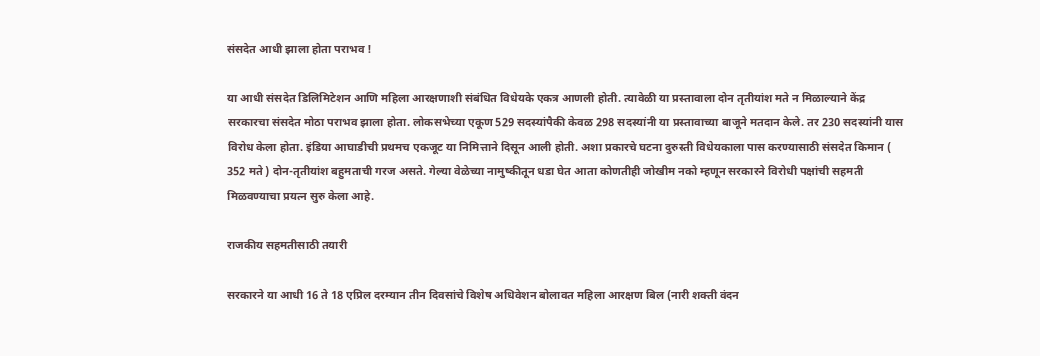संसदेत आधी झाला होता पराभव !

या आधी संसदेत डिलिमिटेशन आणि महिला आरक्षणाशी संबंधित विधेयके एकत्र आणली होती. त्यावेळी या प्रस्तावाला दोन तृतीयांश मते न मिळाल्याने केंद्र सरकारचा संसदेत मोठा पराभव झाला होता. लोकसभेच्या एकूण 529 सदस्यांपैकी केवळ 298 सदस्यांनी या प्रस्तावाच्या बाजूने मतदान केले. तर 230 सदस्यांनी यास विरोध केला होता. इंडिया आघाडीची प्रथमच एकजूट या निमित्ताने दिसून आली होती. अशा प्रकारचे घटना दुरुस्ती विधेयकाला पास करण्यासाठी संसदेत किमान ( 352 मते ) दोन-तृतीयांश बहुमताची गरज असते. गेल्या वेळेच्या नामुष्कीतून धडा घेत आता कोणतीही जोखीम नको म्हणून सरकारने विरोधी पक्षांची सहमती मिळवण्याचा प्रयत्न सुरु केला आहे.

राजकीय सहमतीसाठी तयारी

सरकारने या आधी 16 ते 18 एप्रिल दरम्यान तीन दिवसांचे विशेष अधिवेशन बोलावत महिला आरक्षण बिल (नारी शक्ती वंदन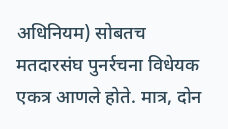अधिनियम) सोबतच मतदारसंघ पुनर्रचना विधेयक एकत्र आणले होते. मात्र, दोन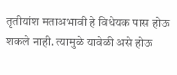तृतीयांश मताअभावी हे विधेयक पास होऊ शकले नाही. त्यामुळे यावेळी असे होऊ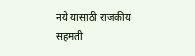नये यासाठी राजकीय सहमती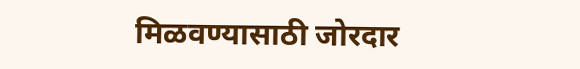मिळवण्यासाठी जोरदार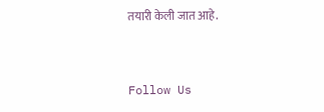तयारी केली जात आहे.



Follow Us